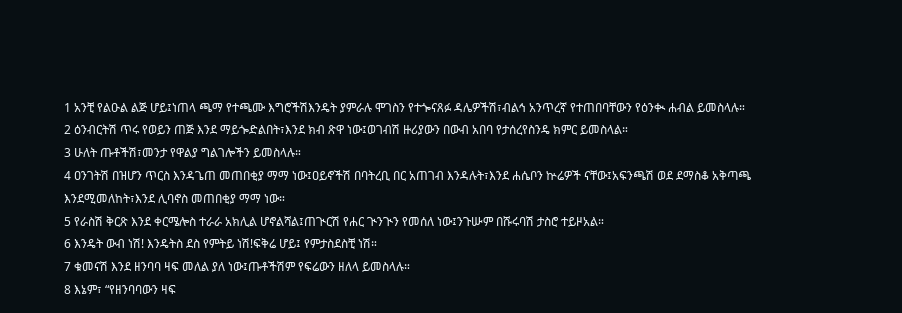1 አንቺ የልዑል ልጅ ሆይ፤ነጠላ ጫማ የተጫሙ እግሮችሽእንዴት ያምራሉ ሞገስን የተጐናጸፉ ዳሌዎችሽ፣ብልኅ አንጥረኛ የተጠበባቸውን የዕንቊ ሐብል ይመስላሉ።
2 ዕንብርትሽ ጥሩ የወይን ጠጅ እንደ ማይጐድልበት፣እንደ ክብ ጽዋ ነው፤ወገብሽ ዙሪያውን በውብ አበባ የታሰረየስንዴ ክምር ይመስላል።
3 ሁለት ጡቶችሽ፣መንታ የዋልያ ግልገሎችን ይመስላሉ።
4 ዐንገትሽ በዝሆን ጥርስ እንዳጌጠ መጠበቂያ ማማ ነው፤ዐይኖችሽ በባትረቢ በር አጠገብ እንዳሉት፣እንደ ሐሴቦን ኵሬዎች ናቸው፤አፍንጫሽ ወደ ደማስቆ አቅጣጫ እንደሚመለከት፣እንደ ሊባኖስ መጠበቂያ ማማ ነው።
5 የራስሽ ቅርጽ እንደ ቀርሜሎስ ተራራ አክሊል ሆኖልሻል፤ጠጒርሽ የሐር ጒንጒን የመሰለ ነው፤ንጉሡም በሹሩባሽ ታስሮ ተይዞአል።
6 እንዴት ውብ ነሽ! እንዴትስ ደስ የምትይ ነሽ!ፍቅሬ ሆይ፤ የምታስደስቺ ነሽ።
7 ቁመናሽ እንደ ዘንባባ ዛፍ መለል ያለ ነው፤ጡቶችሽም የፍሬውን ዘለላ ይመስላሉ።
8 እኔም፣ “የዘንባባውን ዛፍ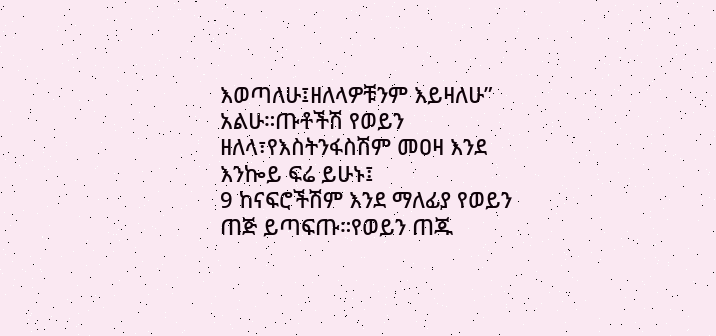እወጣለሁ፤ዘለላዎቹንም እይዛለሁ” አልሁ።ጡቶችሽ የወይን ዘለላ፣የእስትንፋስሽም መዐዛ እንደ እንኰይ ፍሬ ይሁኑ፤
9 ከናፍሮችሽም እንደ ማለፊያ የወይን ጠጅ ይጣፍጡ።የወይን ጠጁ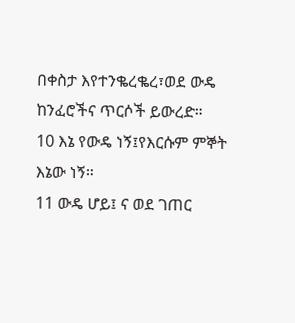በቀስታ እየተንቈረቈረ፣ወደ ውዴ ከንፈሮችና ጥርሶች ይውረድ።
10 እኔ የውዴ ነኝ፤የእርሱም ምኞት እኔው ነኝ።
11 ውዴ ሆይ፤ ና ወደ ገጠር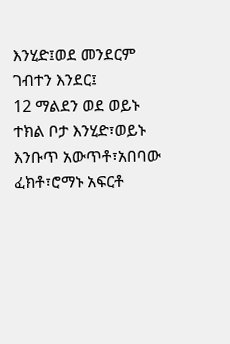እንሂድ፤ወደ መንደርም ገብተን እንደር፤
12 ማልደን ወደ ወይኑ ተክል ቦታ እንሂድ፣ወይኑ እንቡጥ አውጥቶ፣አበባው ፈክቶ፣ሮማኑ አፍርቶ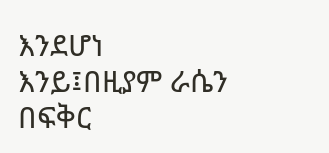እንደሆነ እንይ፤በዚያም ራሴን በፍቅር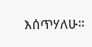እሰጥሃለሁ።